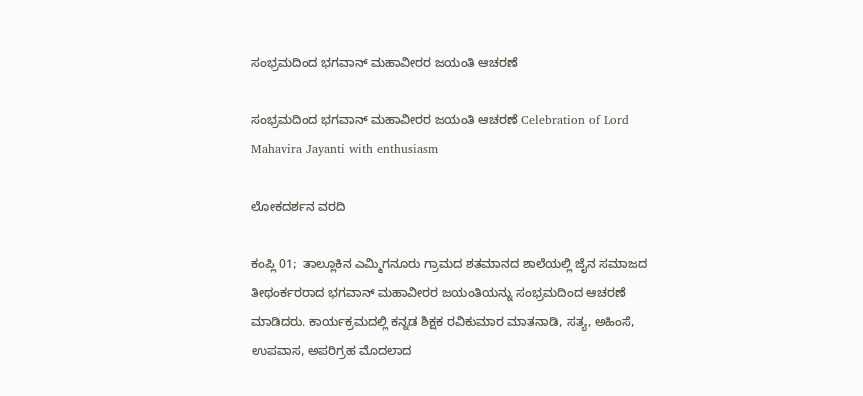ಸಂಭ್ರಮದಿಂದ ಭಗವಾನ್ ಮಹಾವೀರರ ಜಯಂತಿ ಆಚರಣೆ

ಸಂಭ್ರಮದಿಂದ ಭಗವಾನ್ ಮಹಾವೀರರ ಜಯಂತಿ ಆಚರಣೆ Celebration of Lord Mahavira Jayanti with enthusiasm

ಲೋಕದರ್ಶನ ವರದಿ

ಕಂಪ್ಲಿ 01;  ತಾಲ್ಲೂಕಿನ ಎಮ್ಮಿಗನೂರು ಗ್ರಾಮದ ಶತಮಾನದ ಶಾಲೆಯಲ್ಲಿ ಜೈನ ಸಮಾಜದ ತೀಥಂರ್ಕರರಾದ ಭಗವಾನ್ ಮಹಾವೀರರ ಜಯಂತಿಯನ್ನು ಸಂಭ್ರಮದಿಂದ ಆಚರಣೆ ಮಾಡಿದರು. ಕಾರ್ಯಕ್ರಮದಲ್ಲಿ ಕನ್ನಡ ಶಿಕ್ಷಕ ರವಿಕುಮಾರ ಮಾತನಾಡಿ, ಸತ್ಯ, ಅಹಿಂಸೆ, ಉಪವಾಸ, ಅಪರಿಗ್ರಹ ಮೊದಲಾದ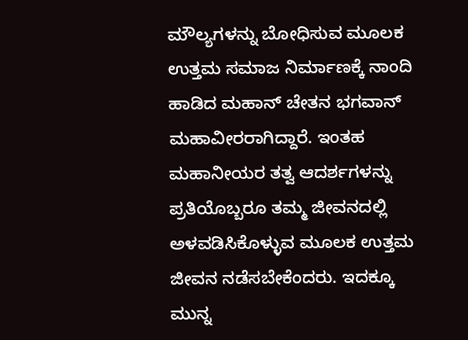ಮೌಲ್ಯಗಳನ್ನು ಬೋಧಿಸುವ ಮೂಲಕ ಉತ್ತಮ ಸಮಾಜ ನಿರ್ಮಾಣಕ್ಕೆ ನಾಂದಿ ಹಾಡಿದ ಮಹಾನ್ ಚೇತನ ಭಗವಾನ್ ಮಹಾವೀರರಾಗಿದ್ದಾರೆ. ಇಂತಹ ಮಹಾನೀಯರ ತತ್ವ ಆದರ್ಶಗಳನ್ನು ಪ್ರತಿಯೊಬ್ಬರೂ ತಮ್ಮ ಜೀವನದಲ್ಲಿ ಅಳವಡಿಸಿಕೊಳ್ಳುವ ಮೂಲಕ ಉತ್ತಮ ಜೀವನ ನಡೆಸಬೇಕೆಂದರು. ಇದಕ್ಕೂ ಮುನ್ನ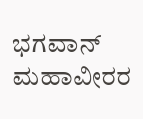ಭಗವಾನ್ ಮಹಾವೀರರ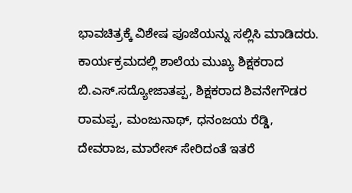ಭಾವಚಿತ್ರಕ್ಕೆ ವಿಶೇಷ ಪೂಜೆಯನ್ನು ಸಲ್ಲಿಸಿ ಮಾಡಿದರು. ಕಾರ್ಯಕ್ರಮದಲ್ಲಿ ಶಾಲೆಯ ಮುಖ್ಯ ಶಿಕ್ಷಕರಾದ ಬಿ.ಎಸ್‌.ಸದ್ಯೋಜಾತಪ್ಪ, ಶಿಕ್ಷಕರಾದ ಶಿವನೇಗೌಡರ ರಾಮಪ್ಪ, ಮಂಜುನಾಥ್, ಧನಂಜಯ ರೆಡ್ಡಿ, ದೇವರಾಜ, ಮಾರೇಸ್ ಸೇರಿದಂತೆ ಇತರೆ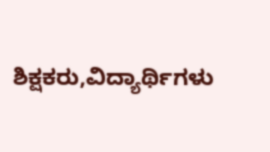ಶಿಕ್ಷಕರು,ವಿದ್ಯಾರ್ಥಿಗಳು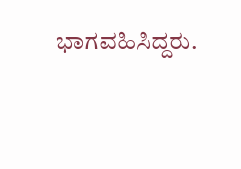ಭಾಗವಹಿಸಿದ್ದರು.